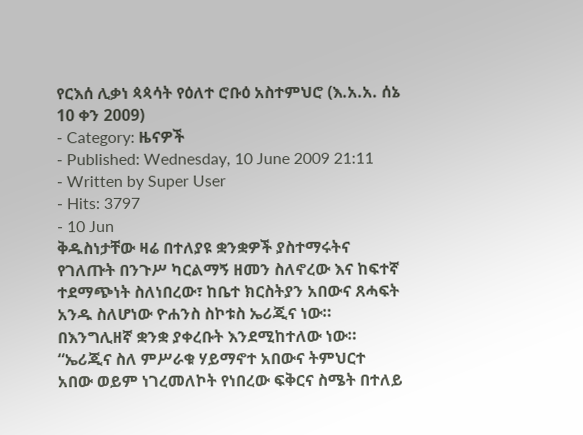የርእሰ ሊቃነ ጳጳሳት የዕለተ ሮቡዕ አስተምህሮ (እ.አ.አ. ሰኔ 10 ቀን 2009)
- Category: ዜናዎች
- Published: Wednesday, 10 June 2009 21:11
- Written by Super User
- Hits: 3797
- 10 Jun
ቅዱስነታቸው ዛሬ በተለያዩ ቋንቋዎች ያስተማሩትና የገለጡት በንጉሥ ካርልማኝ ዘመን ስለኖረው እና ከፍተኛ ተደማጭነት ስለነበረው፣ ከቤተ ክርስትያን አበውና ጸሓፍት አንዱ ስለሆነው ዮሐንስ ስኮቱስ ኤሪጂና ነው። በእንግሊዘኛ ቋንቋ ያቀረቡት እንደሚከተለው ነው።
“ኤሪጂና ስለ ምሥራቁ ሃይማኖተ አበውና ትምህርተ አበው ወይም ነገረመለኮት የነበረው ፍቅርና ስሜት በተለይ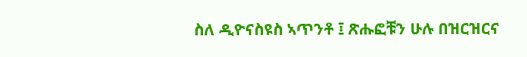ስለ ዲዮናስዩስ ኣጥንቶ ፤ ጽሑፎቹን ሁሉ በዝርዝርና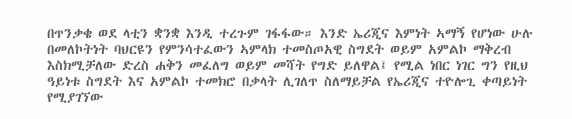በጥንቃቄ ወደ ላቲን ቋንቋ እንዲ ተረጉም ገፋፋው። እንድ ኤሪጂና እምነት ኣማኝ የሆነው ሁሉ በመለኮትነት ባህርዩን የምንሳተፈውን ኣምላክ ተመስጦአዊ ስግደት ወይም አምልኮ ማቅረብ እስክሚቻለው ድረስ ሐቅን መፈለግ ወይም መሻት የግድ ይለዋል፤ የሚል ነበር ነገር ግን የዚህ ዓይነቱ ስግደት እና አምልኮ ተመክሮ በቃላት ሊገለጥ ስለማይቻል የኤሪጂና ተዮሎጊ ቀጣይነት የሚያገኘው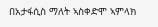በአታፋሲስ ማለት ኣስቀድሞ ኣምላክ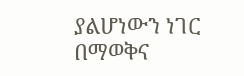ያልሆነውን ነገር በማወቅና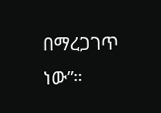በማረጋገጥ ነው”።